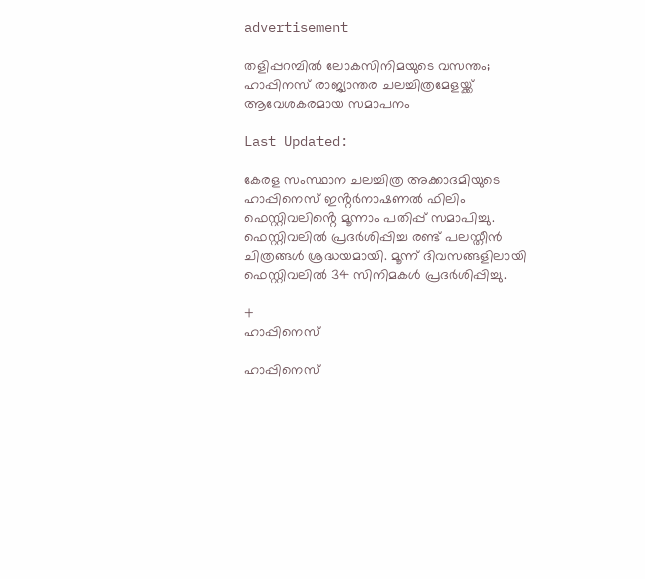advertisement

തളിപ്പറമ്പിൽ ലോകസിനിമയുടെ വസന്തം; ഹാപ്പിനസ് രാജ്യാന്തര ചലച്ചിത്രമേളയ്ക്ക് ആവേശകരമായ സമാപനം

Last Updated:

കേരള സംസ്ഥാന ചലച്ചിത്ര അക്കാദമിയുടെ ഹാപ്പിനെസ് ഇൻ്റര്‍നാഷണല്‍ ഫിലിം ഫെസ്റ്റിവലിൻ്റെ മൂന്നാം പതിപ്പ് സമാപിച്ചു. ഫെസ്റ്റിവലില്‍ പ്രദര്‍ശിപ്പിച്ച രണ്ട് പലസ്തീന്‍ ചിത്രങ്ങള്‍ ശ്രദ്ധയമായി. മൂന്ന് ദിവസങ്ങളിലായി ഫെസ്റ്റിവലില്‍ 34 സിനിമകള്‍ പ്രദര്‍ശിപ്പിച്ചു.

+
ഹാപ്പിനെസ്

ഹാപ്പിനെസ്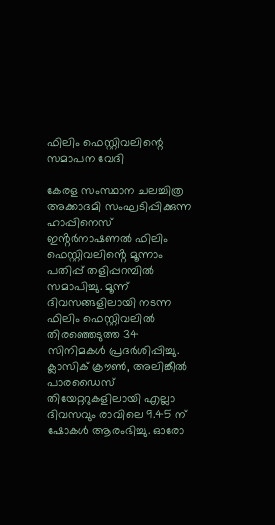ഫിലിം ഫെസ്റ്റിവലിന്റെ സമാപന വേദി

കേരള സംസ്ഥാന ചലച്ചിത്ര അക്കാദമി സംഘടിപ്പിക്കുന്ന ഹാപ്പിനെസ് ഇൻ്റര്‍നാഷണല്‍ ഫിലിം ഫെസ്റ്റിവലിൻ്റെ മൂന്നാം പതിപ്പ് തളിപ്പറമ്പിൽ സമാപിച്ചു. മൂന്ന് ദിവസങ്ങളിലായി നടന്ന ഫിലിം ഫെസ്റ്റിവലില്‍ തിരഞ്ഞെടുത്ത 34 സിനിമകള്‍ പ്രദര്‍ശിപ്പിച്ചു. ക്ലാസിക് ക്രൗണ്‍, അലിങ്കീല്‍ പാരഡൈസ് തിയേറ്ററുകളിലായി എല്ലാ ദിവസവും രാവിലെ 9.45 ന് ഷോകള്‍ ആരംഭിച്ചു. ഓരോ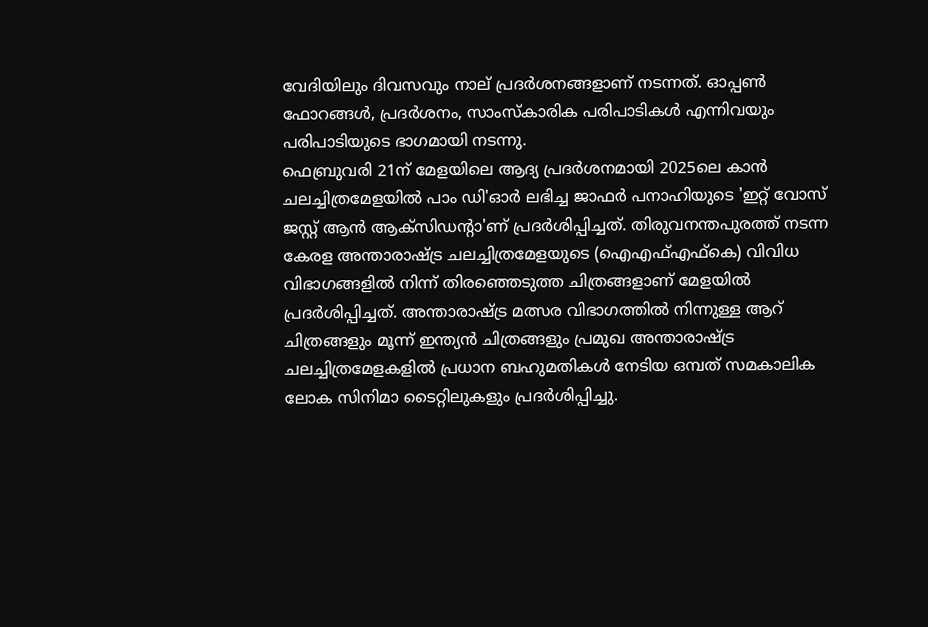വേദിയിലും ദിവസവും നാല് പ്രദര്‍ശനങ്ങളാണ് നടന്നത്. ഓപ്പണ്‍ ഫോറങ്ങള്‍, പ്രദര്‍ശനം, സാംസ്‌കാരിക പരിപാടികള്‍ എന്നിവയും പരിപാടിയുടെ ഭാഗമായി നടന്നു.
ഫെബ്രുവരി 21ന് മേളയിലെ ആദ്യ പ്രദര്‍ശനമായി 2025ലെ കാന്‍ ചലച്ചിത്രമേളയില്‍ പാം ഡി'ഓർ ലഭിച്ച ജാഫര്‍ പനാഹിയുടെ 'ഇറ്റ് വോസ് ജസ്റ്റ് ആന്‍ ആക്സിഡൻ്റാ'ണ് പ്രദര്‍ശിപ്പിച്ചത്. തിരുവനന്തപുരത്ത് നടന്ന കേരള അന്താരാഷ്ട്ര ചലച്ചിത്രമേളയുടെ (ഐഎഫ്എഫ്കെ) വിവിധ വിഭാഗങ്ങളില്‍ നിന്ന് തിരഞ്ഞെടുത്ത ചിത്രങ്ങളാണ് മേളയില്‍ പ്രദര്‍ശിപ്പിച്ചത്. അന്താരാഷ്ട്ര മത്സര വിഭാഗത്തില്‍ നിന്നുള്ള ആറ് ചിത്രങ്ങളും മൂന്ന് ഇന്ത്യന്‍ ചിത്രങ്ങളും പ്രമുഖ അന്താരാഷ്ട്ര ചലച്ചിത്രമേളകളില്‍ പ്രധാന ബഹുമതികള്‍ നേടിയ ഒമ്പത് സമകാലിക ലോക സിനിമാ ടൈറ്റിലുകളും പ്രദര്‍ശിപ്പിച്ചു.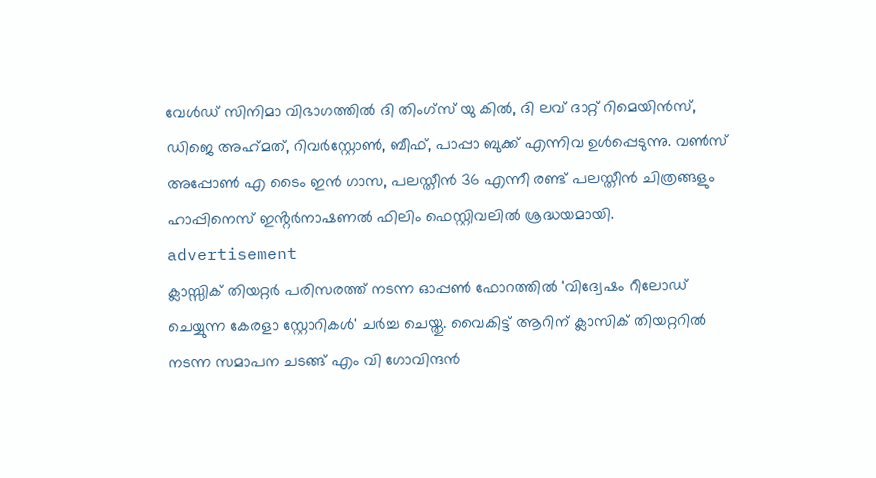വേള്‍ഡ് സിനിമാ വിഭാഗത്തില്‍ ദി തിംഗ്സ് യു കില്‍, ദി ലവ് ദാറ്റ് റിമെയിന്‍സ്, ഡിജെ അഹ്‌മത്, റിവര്‍സ്റ്റോണ്‍, ബീഫ്, പാപ്പാ ബുക്ക് എന്നിവ ഉള്‍പ്പെടുന്നു. വണ്‍സ് അപ്പോണ്‍ എ ടൈം ഇന്‍ ഗാസ, പലസ്തീന്‍ 36 എന്നീ രണ്ട് പലസ്തീന്‍ ചിത്രങ്ങളും ഹാപ്പിനെസ് ഇൻ്റര്‍നാഷണല്‍ ഫിലിം ഫെസ്റ്റിവലില്‍ ശ്രദ്ധയമായി.
advertisement
ക്ലാസ്സിക് തിയറ്റര്‍ പരിസരത്ത് നടന്ന ഓപ്പണ്‍ ഫോറത്തില്‍ 'വിദ്വേഷം റീലോഡ് ചെയ്യുന്ന കേരളാ സ്റ്റോറികള്‍' ചര്‍ച്ച ചെയ്തു. വൈകിട്ട് ആറിന് ക്ലാസിക് തിയറ്ററില്‍ നടന്ന സമാപന ചടങ്ങ് എം വി ഗോവിന്ദന്‍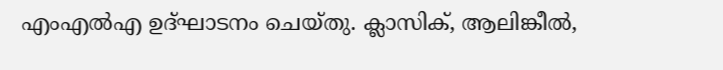എംഎല്‍എ ഉദ്ഘാടനം ചെയ്തു. ക്ലാസിക്, ആലിങ്കീല്‍,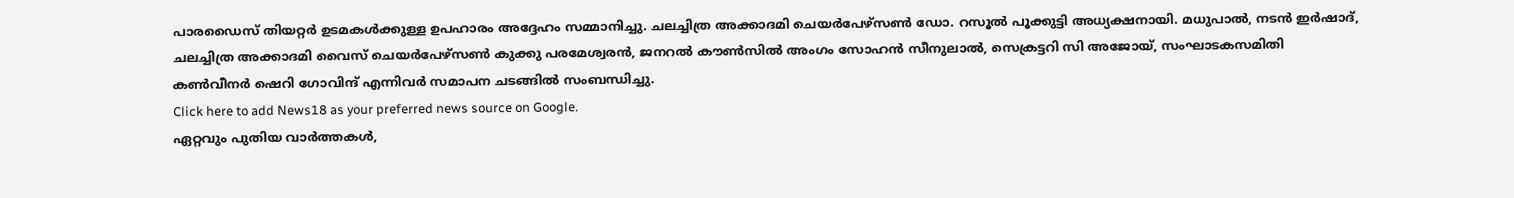പാരഡൈസ് തിയറ്റര്‍ ഉടമകള്‍ക്കുള്ള ഉപഹാരം അദ്ദേഹം സമ്മാനിച്ചു. ചലച്ചിത്ര അക്കാദമി ചെയര്‍പേഴ്സണ്‍ ഡോ. റസൂല്‍ പൂക്കുട്ടി അധ്യക്ഷനായി. മധുപാല്‍, നടന്‍ ഇര്‍ഷാദ്, ചലച്ചിത്ര അക്കാദമി വൈസ് ചെയര്‍പേഴ്സണ്‍ കുക്കു പരമേശ്വരന്‍, ജനറല്‍ കൗണ്‍സില്‍ അംഗം സോഹന്‍ സീനുലാല്‍, സെക്രട്ടറി സി അജോയ്, സംഘാടകസമിതി കണ്‍വീനര്‍ ഷെറി ഗോവിന്ദ് എന്നിവര്‍ സമാപന ചടങ്ങില്‍ സംബന്ധിച്ചു.
Click here to add News18 as your preferred news source on Google.
ഏറ്റവും പുതിയ വാർത്തകൾ,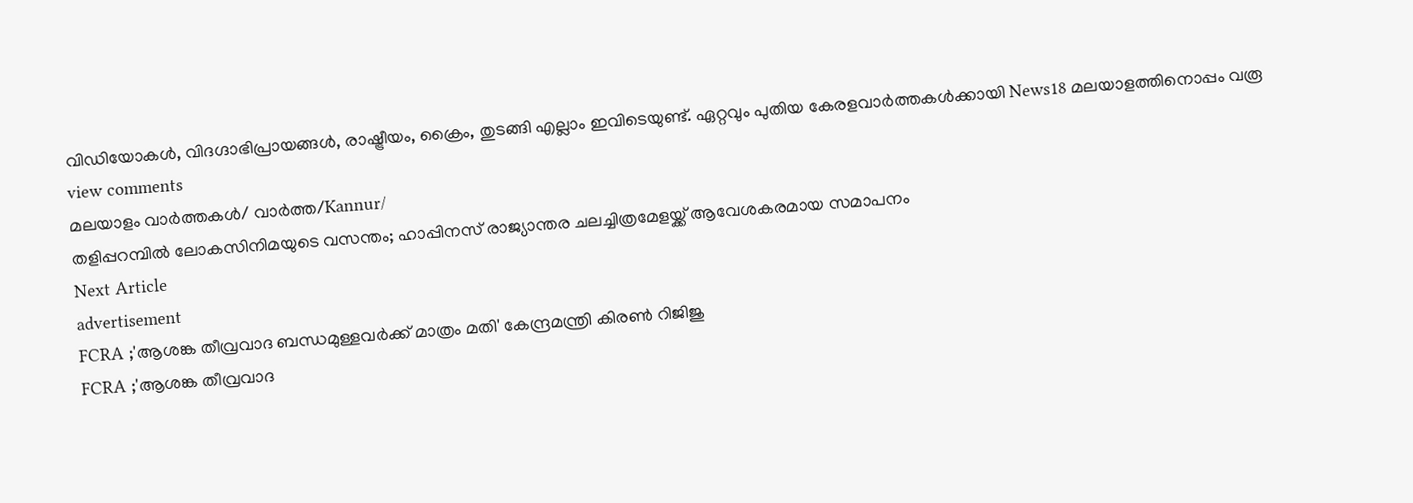വിഡിയോകൾ, വിദഗ്ദാഭിപ്രായങ്ങൾ, രാഷ്ട്രീയം, ക്രൈം, തുടങ്ങി എല്ലാം ഇവിടെയുണ്ട്. ഏറ്റവും പുതിയ കേരളവാർത്തകൾക്കായി News18 മലയാളത്തിനൊപ്പം വരൂ
view comments
മലയാളം വാർത്തകൾ/ വാർത്ത/Kannur/
തളിപ്പറമ്പിൽ ലോകസിനിമയുടെ വസന്തം; ഹാപ്പിനസ് രാജ്യാന്തര ചലച്ചിത്രമേളയ്ക്ക് ആവേശകരമായ സമാപനം
Next Article
advertisement
FCRA ;'ആശങ്ക തീവ്രവാദ ബന്ധമുള്ളവർക്ക് മാത്രം മതി' കേന്ദ്രമന്ത്രി കിരണ്‍ റിജിജു
FCRA ;'ആശങ്ക തീവ്രവാദ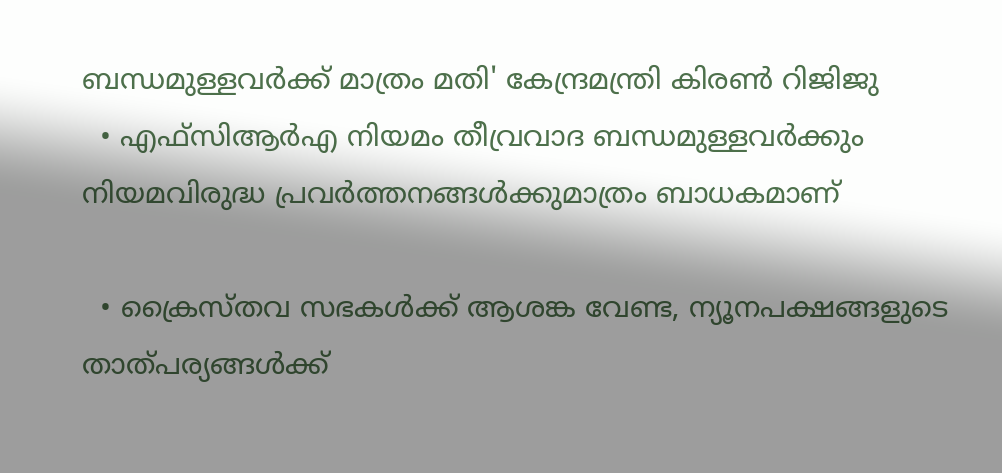ബന്ധമുള്ളവർക്ക് മാത്രം മതി' കേന്ദ്രമന്ത്രി കിരണ്‍ റിജിജു
  • എഫ്‌സിആർഎ നിയമം തീവ്രവാദ ബന്ധമുള്ളവർക്കും നിയമവിരുദ്ധ പ്രവർത്തനങ്ങൾക്കുമാത്രം ബാധകമാണ്

  • ക്രൈസ്തവ സഭകൾക്ക് ആശങ്ക വേണ്ട, ന്യൂനപക്ഷങ്ങളുടെ താത്പര്യങ്ങൾക്ക്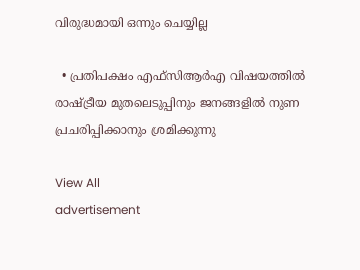വിരുദ്ധമായി ഒന്നും ചെയ്യില്ല

  • പ്രതിപക്ഷം എഫ്‌സിആർഎ വിഷയത്തിൽ രാഷ്ട്രീയ മുതലെടുപ്പിനും ജനങ്ങളിൽ നുണ പ്രചരിപ്പിക്കാനും ശ്രമിക്കുന്നു

View All
advertisement